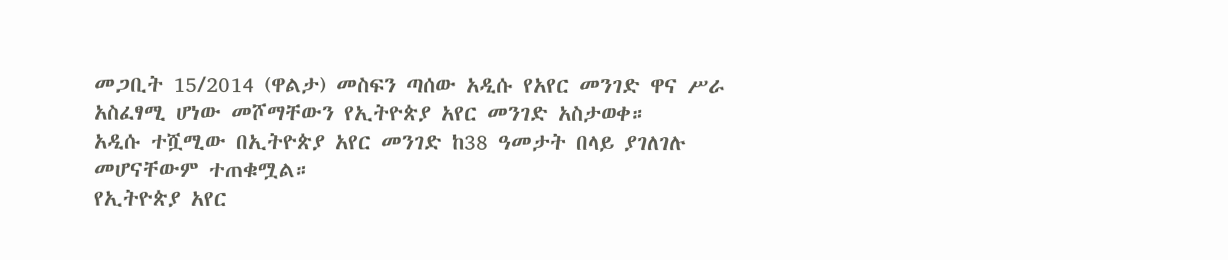መጋቢት 15/2014 (ዋልታ) መስፍን ጣሰው አዲሱ የአየር መንገድ ዋና ሥራ አስፈፃሚ ሆነው መሾማቸውን የኢትዮጵያ አየር መንገድ አስታወቀ።
አዲሱ ተሿሚው በኢትዮጵያ አየር መንገድ ከ38 ዓመታት በላይ ያገለገሉ መሆናቸውም ተጠቁሟል።
የኢትዮጵያ አየር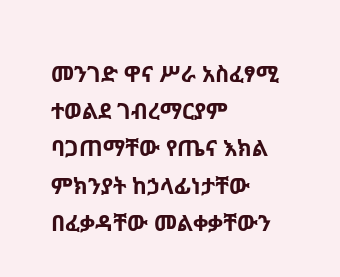መንገድ ዋና ሥራ አስፈፃሚ ተወልደ ገብረማርያም ባጋጠማቸው የጤና እክል ምክንያት ከኃላፊነታቸው በፈቃዳቸው መልቀቃቸውን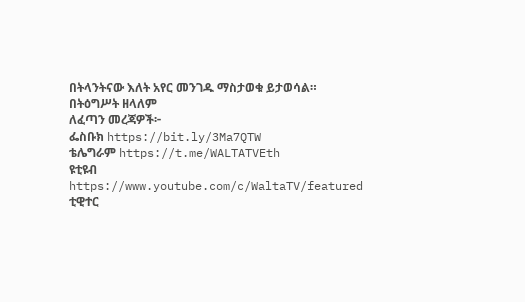በትላንትናው እለት አየር መንገዱ ማስታወቁ ይታወሳል።
በትዕግሥት ዘላለም
ለፈጣን መረጃዎች፦
ፌስቡክ https://bit.ly/3Ma7QTW
ቴሌግራም https://t.me/WALTATVEth
ዩቲዩብ https://www.youtube.com/c/WaltaTV/featured
ቲዊተር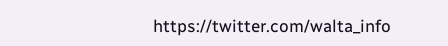https://twitter.com/walta_info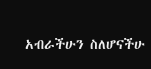አብራችሁን ስለሆናችሁ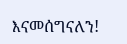እናመሰግናለን!